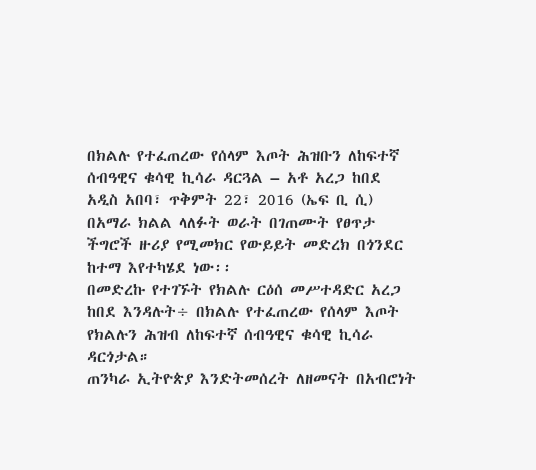በክልሉ የተፈጠረው የሰላም እጦት ሕዝቡን ለከፍተኛ ሰብዓዊና ቁሳዊ ኪሳራ ዳርጓል – አቶ አረጋ ከበደ
አዲስ አበባ፣ ጥቅምት 22፣ 2016 (ኤፍ ቢ ሲ) በአማራ ክልል ላለፉት ወራት በገጠሙት የፀጥታ ችግሮች ዙሪያ የሚመክር የውይይት መድረክ በጎንደር ከተማ እየተካሄደ ነው፡፡
በመድረኩ የተገኙት የክልሉ ርዕሰ መሥተዳድር አረጋ ከበደ እንዳሉት÷ በክልሉ የተፈጠረው የሰላም እጦት የክልሉን ሕዝብ ለከፍተኛ ሰብዓዊና ቁሳዊ ኪሳራ ዳርጎታል።
ጠንካራ ኢትዮጵያ እንድትመሰረት ለዘመናት በአብሮነት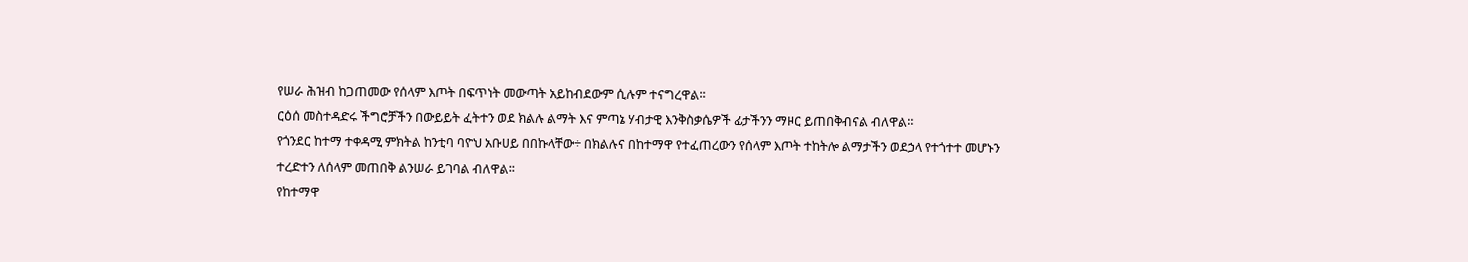የሠራ ሕዝብ ከጋጠመው የሰላም እጦት በፍጥነት መውጣት አይከብደውም ሲሉም ተናግረዋል፡፡
ርዕሰ መስተዳድሩ ችግሮቻችን በውይይት ፈትተን ወደ ክልሉ ልማት እና ምጣኔ ሃብታዊ እንቅስቃሴዎች ፊታችንን ማዞር ይጠበቅብናል ብለዋል።
የጎንደር ከተማ ተቀዳሚ ምክትል ከንቲባ ባዮህ አቡሀይ በበኩላቸው÷ በክልሉና በከተማዋ የተፈጠረውን የሰላም እጦት ተከትሎ ልማታችን ወደኃላ የተጎተተ መሆኑን ተረድተን ለሰላም መጠበቅ ልንሠራ ይገባል ብለዋል፡፡
የከተማዋ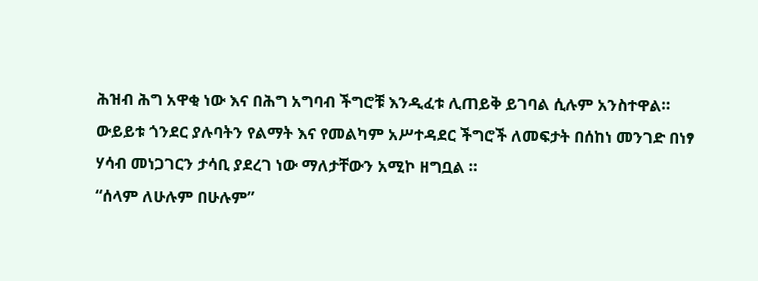ሕዝብ ሕግ አዋቂ ነው እና በሕግ አግባብ ችግሮቹ እንዲፈቱ ሊጠይቅ ይገባል ሲሉም አንስተዋል።
ውይይቱ ጎንደር ያሉባትን የልማት እና የመልካም አሥተዳደር ችግሮች ለመፍታት በሰከነ መንገድ በነፃ ሃሳብ መነጋገርን ታሳቢ ያደረገ ነው ማለታቸውን አሚኮ ዘግቧል ።
“ሰላም ለሁሉም በሁሉም”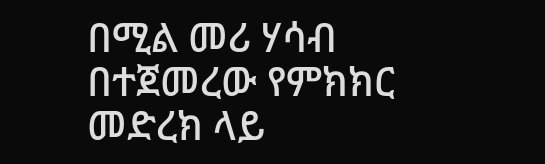በሚል መሪ ሃሳብ በተጀመረው የምክክር መድረክ ላይ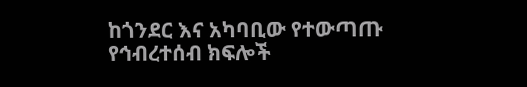ከጎንደር እና አካባቢው የተውጣጡ የኅብረተሰብ ክፍሎች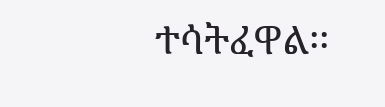ተሳትፈዋል፡፡